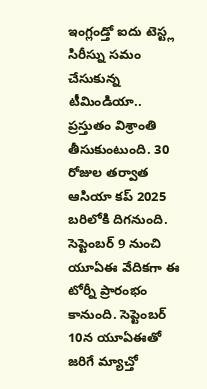ఇంగ్లండ్తో ఐదు టెస్ట్ల సిరీస్ను సమం చేసుకున్న టీమిండియా.. ప్రస్తుతం విశ్రాంతి తీసుకుంటుంది. 30 రోజుల తర్వాత ఆసియా కప్ 2025 బరిలోకి దిగనుంది. సెప్టెంబర్ 9 నుంచి యూఏఈ వేదికగా ఈ టోర్నీ ప్రారంభం కానుంది. సెప్టెంబర్ 10న యూఏఈతో జరిగే మ్యాచ్తో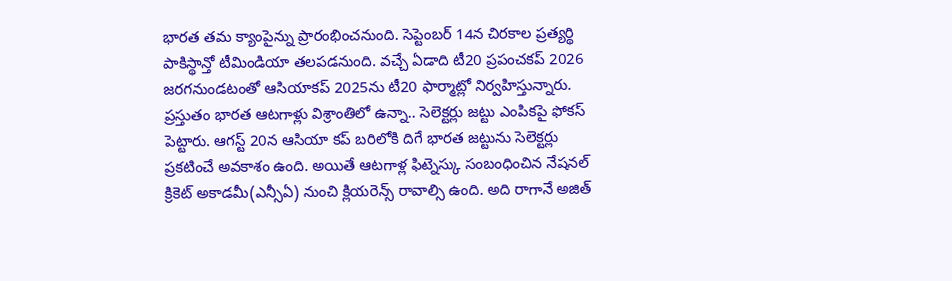భారత తమ క్యాంపైన్ను ప్రారంభించనుంది. సెప్టెంబర్ 14న చిరకాల ప్రత్యర్థి పాకిస్థాన్తో టీమిండియా తలపడనుంది. వచ్చే ఏడాది టీ20 ప్రపంచకప్ 2026 జరగనుండటంతో ఆసియాకప్ 2025ను టీ20 ఫార్మాట్లో నిర్వహిస్తున్నారు.
ప్రస్తుతం భారత ఆటగాళ్లు విశ్రాంతిలో ఉన్నా.. సెలెక్టర్లు జట్టు ఎంపికపై ఫోకస్ పెట్టారు. ఆగస్ట్ 20న ఆసియా కప్ బరిలోకి దిగే భారత జట్టును సెలెక్టర్లు ప్రకటించే అవకాశం ఉంది. అయితే ఆటగాళ్ల ఫిట్నెస్కు సంబంధించిన నేషనల్ క్రికెట్ అకాడమీ(ఎన్సీఏ) నుంచి క్లియరెన్స్ రావాల్సి ఉంది. అది రాగానే అజిత్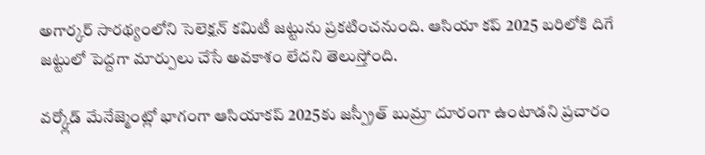అగార్కర్ సారథ్యంలోని సెలెక్షన్ కమిటీ జట్టును ప్రకటించనుంది. ఆసియా కప్ 2025 బరిలోకి దిగే జట్టులో పెద్దగా మార్పులు చేసే అవకాశం లేదని తెలుస్తోంది.

వర్క్లోడ్ మేనేజ్మెంట్లో భాగంగా ఆసియాకప్ 2025కు జస్ప్రీత్ బుమ్రా దూరంగా ఉంటాడని ప్రచారం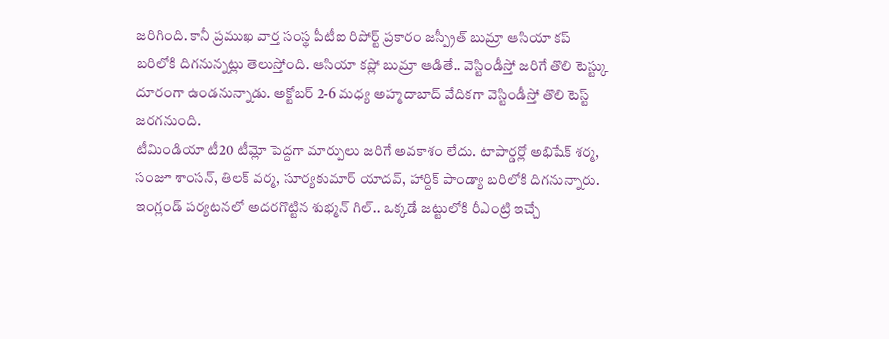జరిగింది. కానీ ప్రముఖ వార్త సంస్థ పీటీఐ రిపోర్ట్ ప్రకారం జస్ప్రీత్ బుమ్రా ఆసియా కప్ బరిలోకి దిగనున్నట్లు తెలుస్తోంది. ఆసియా కప్లో బుమ్రా ఆడితే.. వెస్టిండీస్తో జరిగే తొలి టెస్ట్కు దూరంగా ఉండనున్నాడు. అక్టోబర్ 2-6 మధ్య అహ్మదాబాద్ వేదికగా వెస్టిండీస్తో తొలి టెస్ట్ జరగనుంది.
టీమిండియా టీ20 టీమ్లో పెద్దగా మార్పులు జరిగే అవకాశం లేదు. టాపార్డర్లో అభిషేక్ శర్మ, సంజూ శాంసన్, తిలక్ వర్మ, సూర్యకుమార్ యాదవ్, హార్దిక్ పాండ్యా బరిలోకి దిగనున్నారు. ఇంగ్లండ్ పర్యటనలో అదరగొట్టిన శుభ్మన్ గిల్.. ఒక్కడే జట్టులోకి రీఎంట్రి ఇచ్చే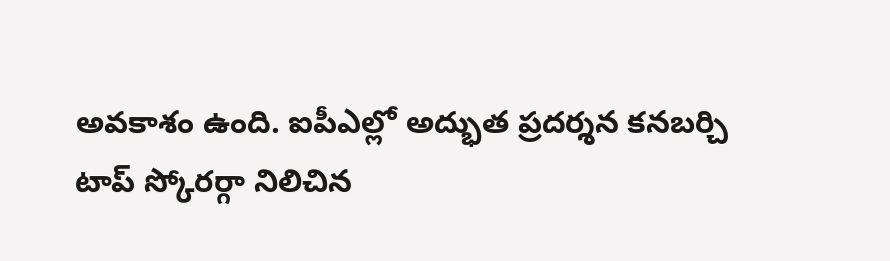అవకాశం ఉంది. ఐపీఎల్లో అద్భుత ప్రదర్శన కనబర్చి టాప్ స్కోరర్గా నిలిచిన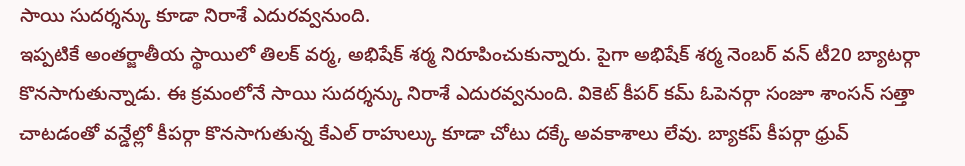సాయి సుదర్శన్కు కూడా నిరాశే ఎదురవ్వనుంది.
ఇప్పటికే అంతర్జాతీయ స్థాయిలో తిలక్ వర్మ, అభిషేక్ శర్మ నిరూపించుకున్నారు. పైగా అభిషేక్ శర్మ నెంబర్ వన్ టీ20 బ్యాటర్గా కొనసాగుతున్నాడు. ఈ క్రమంలోనే సాయి సుదర్శన్కు నిరాశే ఎదురవ్వనుంది. వికెట్ కీపర్ కమ్ ఓపెనర్గా సంజూ శాంసన్ సత్తా చాటడంతో వన్డేల్లో కీపర్గా కొనసాగుతున్న కేఎల్ రాహుల్కు కూడా చోటు దక్కే అవకాశాలు లేవు. బ్యాకప్ కీపర్గా ధ్రువ్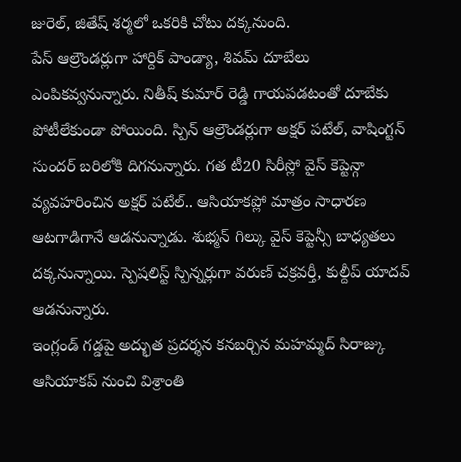జురెల్, జితేష్ శర్మలో ఒకరికి చోటు దక్కనుంది.
పేస్ ఆల్రౌండర్లుగా హార్దిక్ పాండ్యా, శివమ్ దూబేలు ఎంపికవ్వనున్నారు. నితీష్ కుమార్ రెడ్డి గాయపడటంతో దూబేకు పోటీలేకుండా పోయింది. స్పిన్ ఆల్రౌండర్లుగా అక్షర్ పటేల్, వాషింగ్టన్ సుందర్ బరిలోకి దిగనున్నారు. గత టీ20 సిరీస్లో వైస్ కెప్టెన్గా వ్యవహరించిన అక్షర్ పటేల్.. ఆసియాకప్లో మాత్రం సాధారణ ఆటగాడిగానే ఆడనున్నాడు. శుభ్మన్ గిల్కు వైస్ కెప్టెన్సీ బాధ్యతలు దక్కనున్నాయి. స్పెషలిస్ట్ స్పిన్నర్లుగా వరుణ్ చక్రవర్తీ, కుల్దీప్ యాదవ్ ఆడనున్నారు.
ఇంగ్లండ్ గడ్డపై అద్భుత ప్రదర్శన కనబర్చిన మహమ్మద్ సిరాజ్కు ఆసియాకప్ నుంచి విశ్రాంతి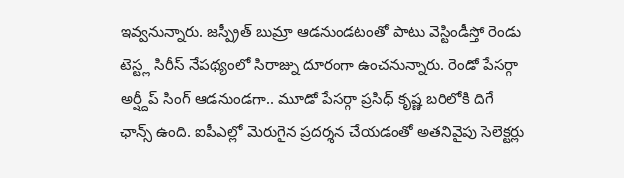ఇవ్వనున్నారు. జస్ప్రీత్ బుమ్రా ఆడనుండటంతో పాటు వెస్టిండీస్తో రెండు టెస్ట్ల సిరీస్ నేపథ్యంలో సిరాజ్ను దూరంగా ఉంచనున్నారు. రెండో పేసర్గా అర్ష్దీప్ సింగ్ ఆడనుండగా.. మూడో పేసర్గా ప్రసిధ్ కృష్ణ బరిలోకి దిగే ఛాన్స్ ఉంది. ఐపీఎల్లో మెరుగైన ప్రదర్శన చేయడంతో అతనివైపు సెలెక్టర్లు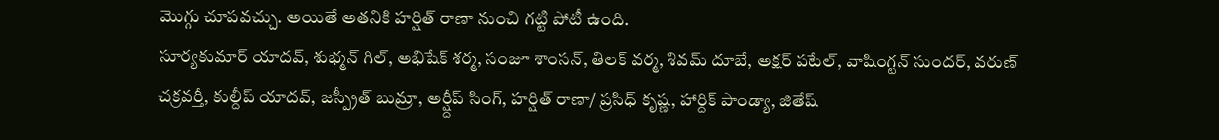మొగ్గు చూపవచ్చు. అయితే అతనికి హర్షిత్ రాణా నుంచి గట్టి పోటీ ఉంది.
సూర్యకుమార్ యాదవ్, శుభ్మన్ గిల్, అభిషేక్ శర్మ, సంజూ శాంసన్, తిలక్ వర్మ, శివమ్ దూబే, అక్షర్ పటేల్, వాషింగ్టన్ సుందర్, వరుణ్ చక్రవర్తీ, కుల్దీప్ యాదవ్, జస్ప్రీత్ బుమ్రా, అర్ష్దీప్ సింగ్, హర్షిత్ రాణా/ ప్రసిధ్ కృష్ణ, హార్దిక్ పాండ్యా, జితేష్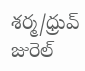శర్మ/ధ్రువ్ జురెల్